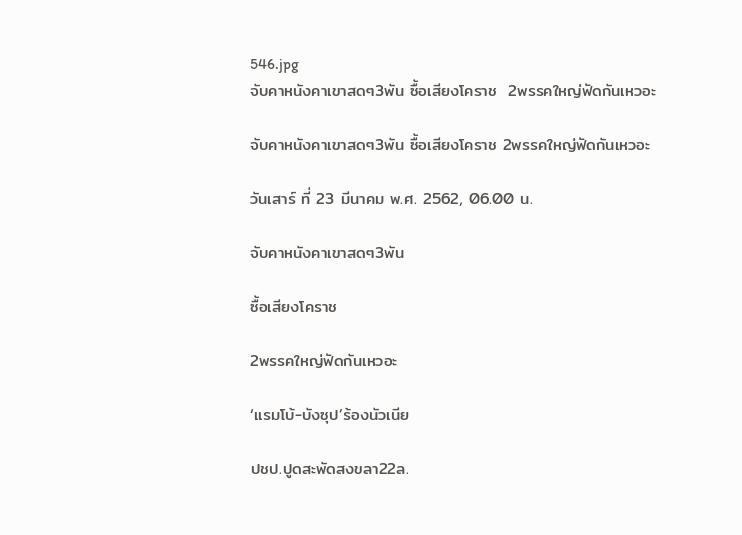546.jpg
จับคาหนังคาเขาสดๆ3พัน ซื้อเสียงโคราช  2พรรคใหญ่ฟัดกันเหวอะ

จับคาหนังคาเขาสดๆ3พัน ซื้อเสียงโคราช 2พรรคใหญ่ฟัดกันเหวอะ

วันเสาร์ ที่ 23 มีนาคม พ.ศ. 2562, 06.00 น.

จับคาหนังคาเขาสดๆ3พัน

ซื้อเสียงโคราช

2พรรคใหญ่ฟัดกันเหวอะ

‘แรมโบ้-บังซุป’ร้องนัวเนีย

ปชป.ปูดสะพัดสงขลา22ล.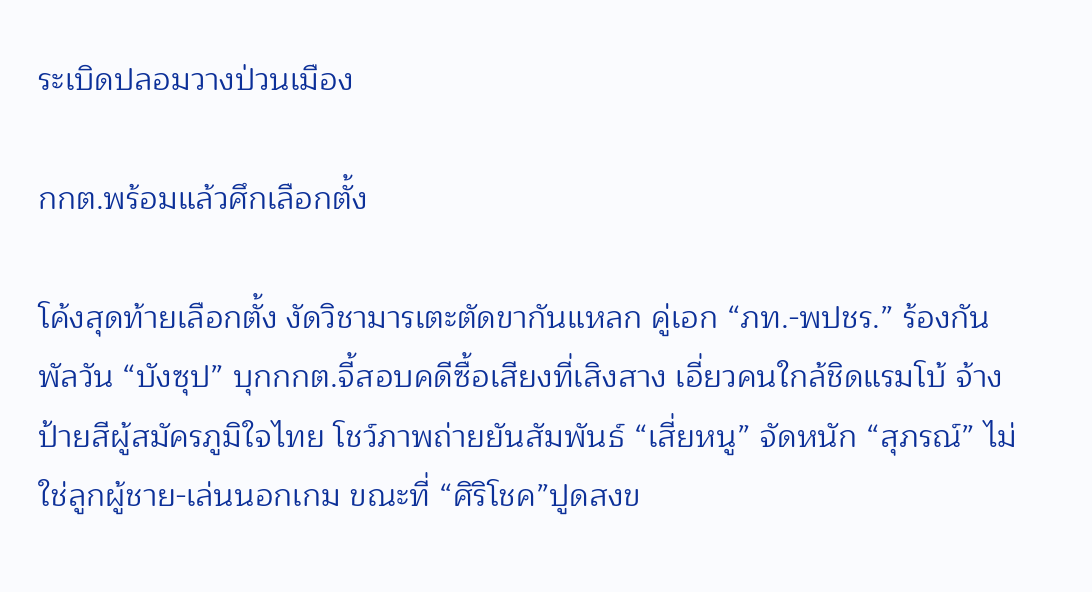ระเบิดปลอมวางป่วนเมือง

กกต.พร้อมแล้วศึกเลือกตั้ง

โค้งสุดท้ายเลือกตั้ง งัดวิชามารเตะตัดขากันแหลก คู่เอก “ภท.-พปชร.” ร้องกันพัลวัน “บังซุป” บุกกกต.จี้สอบคดีซื้อเสียงที่เสิงสาง เอี่ยวคนใกล้ชิดแรมโบ้ จ้างป้ายสีผู้สมัครภูมิใจไทย โชว์ภาพถ่ายยันสัมพันธ์ “เสี่ยหนู” จัดหนัก “สุภรณ์” ไม่ใช่ลูกผู้ชาย-เล่นนอกเกม ขณะที่ “ศิริโชค”ปูดสงข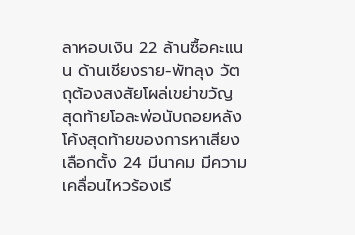ลาหอบเงิน 22 ล้านซื้อคะแนน ด้านเชียงราย-พัทลุง วัตถุต้องสงสัยโผล่เขย่าขวัญ สุดท้ายโอละพ่อนับถอยหลังโค้งสุดท้ายของการหาเสียงเลือกตั้ง 24 มีนาคม มีความเคลื่อนไหวร้องเรี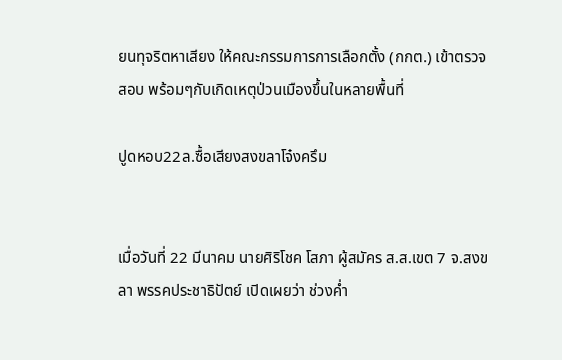ยนทุจริตหาเสียง ให้คณะกรรมการการเลือกตั้ง (กกต.) เข้าตรวจสอบ พร้อมๆกับเกิดเหตุป่วนเมืองขึ้นในหลายพื้นที่

ปูดหอบ22ล.ซื้อเสียงสงขลาโจ๋งครึม


เมื่อวันที่ 22 มีนาคม นายศิริโชค โสภา ผู้สมัคร ส.ส.เขต 7 จ.สงขลา พรรคประชาธิปัตย์ เปิดเผยว่า ช่วงค่ำ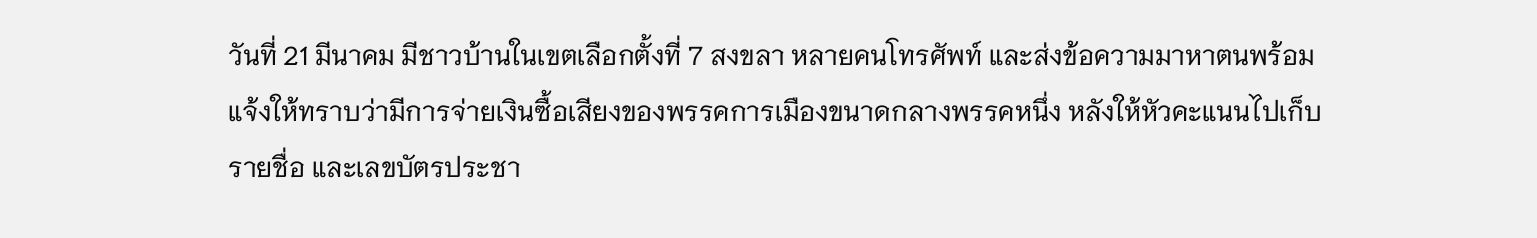วันที่ 21 มีนาคม มีชาวบ้านในเขตเลือกตั้งที่ 7 สงขลา หลายคนโทรศัพท์ และส่งข้อความมาหาตนพร้อมแจ้งให้ทราบว่ามีการจ่ายเงินซื้อเสียงของพรรคการเมืองขนาดกลางพรรคหนึ่ง หลังให้หัวคะแนนไปเก็บรายชื่อ และเลขบัตรประชา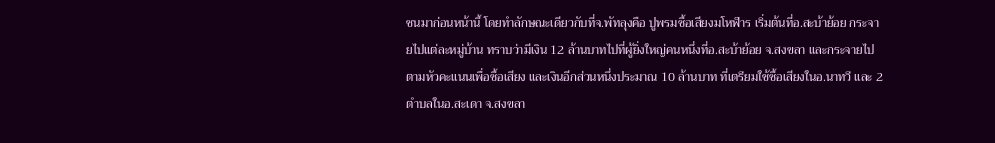ชนมาก่อนหน้านี้ โดยทำลักษณะเดียวกับที่จ.พัทลุงคือ ปูพรมซื้อเสียงมโหฬาร เริ่มต้นที่อ.สะบ้าย้อย กระจายไปแต่ละหมู่บ้าน ทราบว่ามีเงิน 12 ล้านบาทไปที่ผู้ยิ่งใหญ่คนหนึ่งที่อ.สะบ้าย้อย จ.สงขลา และกระจายไปตามหัวคะแนนเพื่อซื้อเสียง และเงินอีกส่วนหนึ่งประมาณ 10 ล้านบาท ที่เตรียมใช้ซื้อเสียงในอ.นาทวี และ 2 ตำบลในอ.สะเดา จ.สงขลา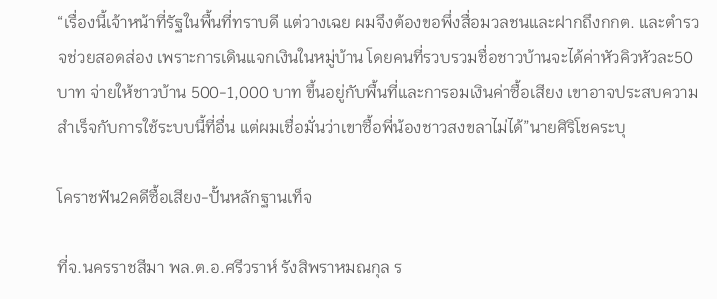“เรื่องนี้เจ้าหน้าที่รัฐในพื้นที่ทราบดี แต่วางเฉย ผมจึงต้องขอพึ่งสื่อมวลชนและฝากถึงกกต. และตำรวจช่วยสอดส่อง เพราะการเดินแจกเงินในหมู่บ้าน โดยคนที่รวบรวมชื่อชาวบ้านจะได้ค่าหัวคิวหัวละ50 บาท จ่ายให้ชาวบ้าน 500-1,000 บาท ขึ้นอยู่กับพื้นที่และการอมเงินค่าซื้อเสียง เขาอาจประสบความสำเร็จกับการใช้ระบบนี้ที่อื่น แต่ผมเชื่อมั่นว่าเขาซื้อพี่น้องชาวสงขลาไม่ได้”นายศิริโชคระบุ

โคราชฟัน2คดีซื้อเสียง-ปั้นหลักฐานเท็จ

ที่จ.นครราชสีมา พล.ต.อ.ศรีวราห์ รังสิพราหมณกุล ร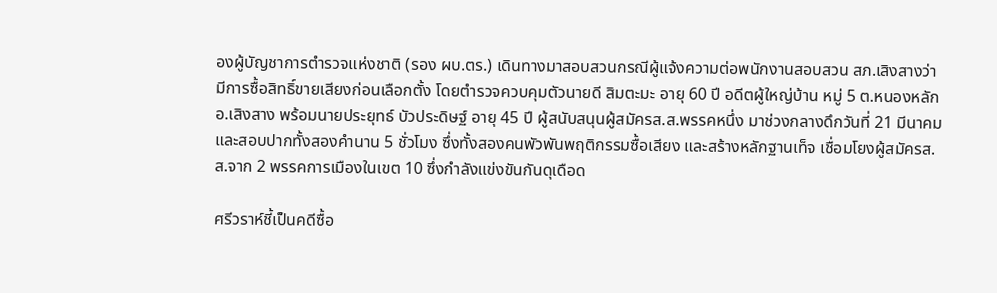องผู้บัญชาการตำรวจแห่งชาติ (รอง ผบ.ตร.) เดินทางมาสอบสวนกรณีผู้แจ้งความต่อพนักงานสอบสวน สภ.เสิงสางว่า มีการซื้อสิทธิ์ขายเสียงก่อนเลือกตั้ง โดยตำรวจควบคุมตัวนายดี สิมตะมะ อายุ 60 ปี อดีตผู้ใหญ่บ้าน หมู่ 5 ต.หนองหลัก อ.เสิงสาง พร้อมนายประยุทธ์ บัวประดิษฐ์ อายุ 45 ปี ผู้สนับสนุนผู้สมัครส.ส.พรรคหนึ่ง มาช่วงกลางดึกวันที่ 21 มีนาคม และสอบปากทั้งสองคำนาน 5 ชั่วโมง ซึ่งทั้งสองคนพัวพันพฤติกรรมซื้อเสียง และสร้างหลักฐานเท็จ เชื่อมโยงผู้สมัครส.ส.จาก 2 พรรคการเมืองในเขต 10 ซึ่งกำลังแข่งขันกันดุเดือด

ศรีวราห์ชี้เป็นคดีซื้อ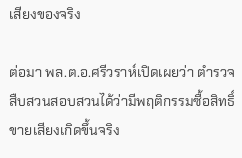เสียงของจริง

ต่อมา พล.ต.อ.ศรีวราห์เปิดเผยว่า ตำรวจสืบสวนสอบสวนได้ว่ามีพฤติกรรมซื้อสิทธิ์ขายเสียงเกิดขึ้นจริง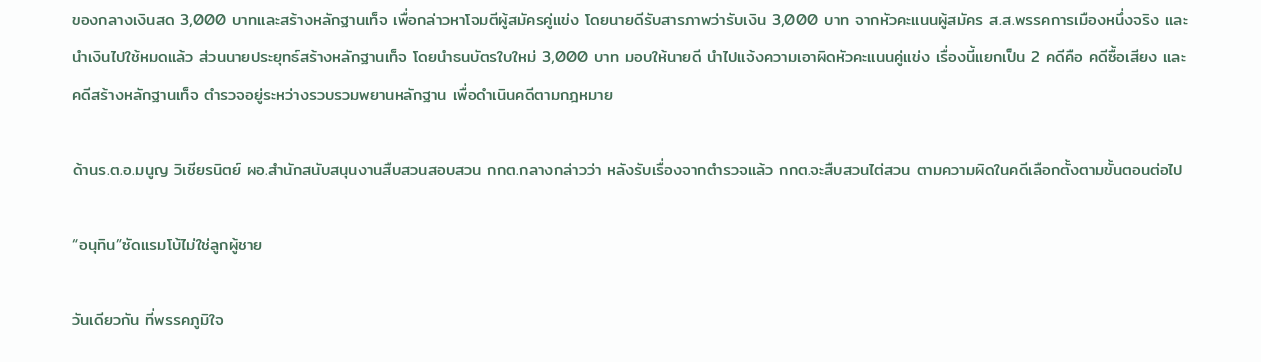ของกลางเงินสด 3,000 บาทและสร้างหลักฐานเท็จ เพื่อกล่าวหาโจมตีผู้สมัครคู่แข่ง โดยนายดีรับสารภาพว่ารับเงิน 3,000 บาท จากหัวคะแนนผู้สมัคร ส.ส.พรรคการเมืองหนึ่งจริง และนำเงินไปใช้หมดแล้ว ส่วนนายประยุทธ์สร้างหลักฐานเท็จ โดยนำธนบัตรใบใหม่ 3,000 บาท มอบให้นายดี นำไปแจ้งความเอาผิดหัวคะแนนคู่แข่ง เรื่องนี้แยกเป็น 2 คดีคือ คดีซื้อเสียง และคดีสร้างหลักฐานเท็จ ตำรวจอยู่ระหว่างรวบรวมพยานหลักฐาน เพื่อดำเนินคดีตามกฎหมาย

ด้านร.ต.อ.มนูญ วิเชียรนิตย์ ผอ.สำนักสนับสนุนงานสืบสวนสอบสวน กกต.กลางกล่าวว่า หลังรับเรื่องจากตำรวจแล้ว กกต.จะสืบสวนไต่สวน ตามความผิดในคดีเลือกตั้งตามขั้นตอนต่อไป

“อนุทิน”ซัดแรมโบ้ไม่ใช่ลูกผู้ชาย

วันเดียวกัน ที่พรรคภูมิใจ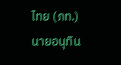ไทย (ภท.) นายอนุทิน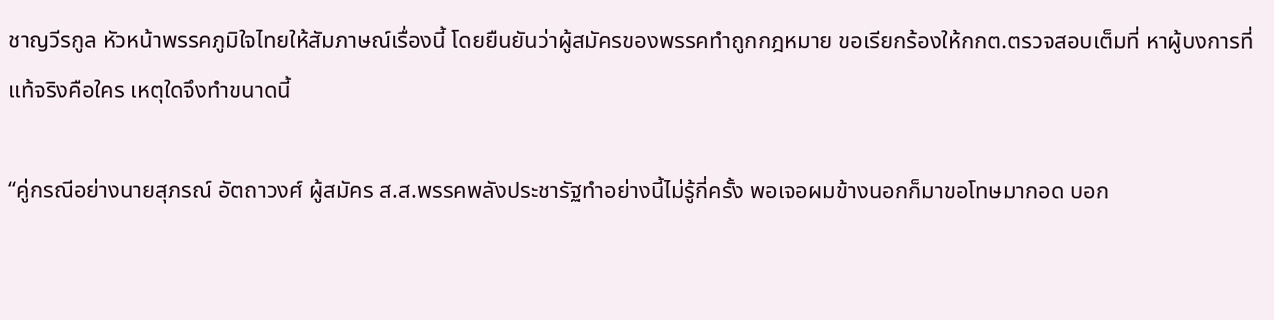ชาญวีรกูล หัวหน้าพรรคภูมิใจไทยให้สัมภาษณ์เรื่องนี้ โดยยืนยันว่าผู้สมัครของพรรคทำถูกกฎหมาย ขอเรียกร้องให้กกต.ตรวจสอบเต็มที่ หาผู้บงการที่แท้จริงคือใคร เหตุใดจึงทำขนาดนี้

“คู่กรณีอย่างนายสุภรณ์ อัตถาวงศ์ ผู้สมัคร ส.ส.พรรคพลังประชารัฐทำอย่างนี้ไม่รู้กี่ครั้ง พอเจอผมข้างนอกก็มาขอโทษมากอด บอก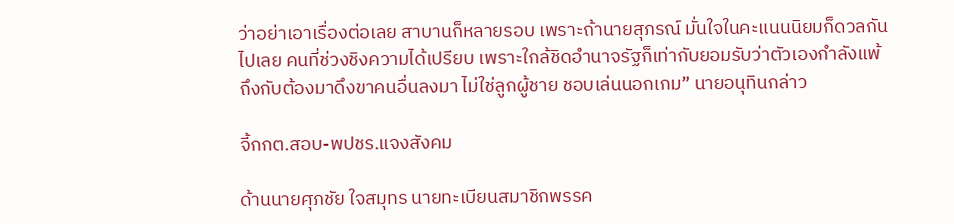ว่าอย่าเอาเรื่องต่อเลย สาบานก็หลายรอบ เพราะถ้านายสุภรณ์ มั่นใจในคะแนนนิยมก็ดวลกันไปเลย คนที่ช่วงชิงความได้เปรียบ เพราะใกล้ชิดอำนาจรัฐก็เท่ากับยอมรับว่าตัวเองกำลังแพ้ ถึงกับต้องมาดึงขาคนอื่นลงมา ไม่ใช่ลูกผู้ชาย ชอบเล่นนอกเกม” นายอนุทินกล่าว

จี้กกต.สอบ-พปชร.แจงสังคม

ด้านนายศุภชัย ใจสมุทร นายทะเบียนสมาชิกพรรค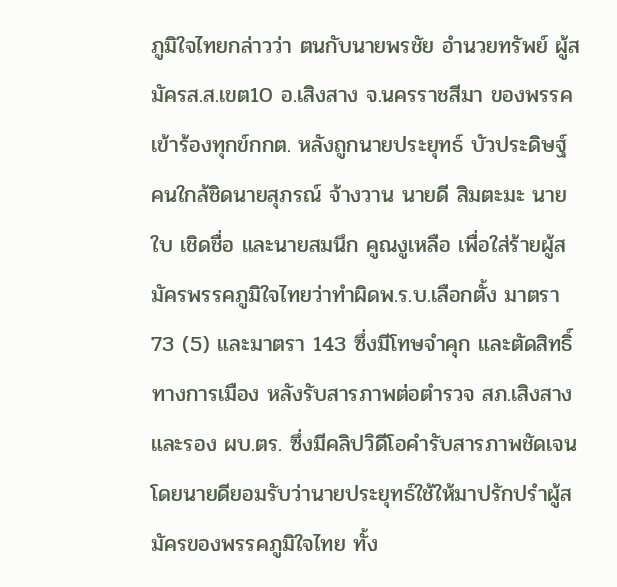ภูมิใจไทยกล่าวว่า ตนกับนายพรชัย อำนวยทรัพย์ ผู้สมัครส.ส.เขต10 อ.เสิงสาง จ.นครราชสีมา ของพรรคเข้าร้องทุกข์กกต. หลังถูกนายประยุทธ์ บัวประดิษฐ์ คนใกล้ชิดนายสุภรณ์ จ้างวาน นายดี สิมตะมะ นายใบ เชิดชื่อ และนายสมนึก คูณงูเหลือ เพื่อใส่ร้ายผู้สมัครพรรคภูมิใจไทยว่าทำผิดพ.ร.บ.เลือกตั้ง มาตรา 73 (5) และมาตรา 143 ซึ่งมีโทษจำคุก และตัดสิทธิ์ทางการเมือง หลังรับสารภาพต่อตำรวจ สภ.เสิงสาง และรอง ผบ.ตร. ซึ่งมีคลิปวิดีโอคำรับสารภาพชัดเจน โดยนายดียอมรับว่านายประยุทธ์ใช้ให้มาปรักปรำผู้สมัครของพรรคภูมิใจไทย ทั้ง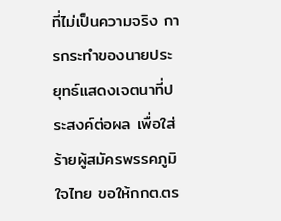ที่ไม่เป็นความจริง การกระทำของนายประยุทธ์แสดงเจตนาที่ประสงค์ต่อผล เพื่อใส่ร้ายผู้สมัครพรรคภูมิใจไทย ขอให้กกต.ตร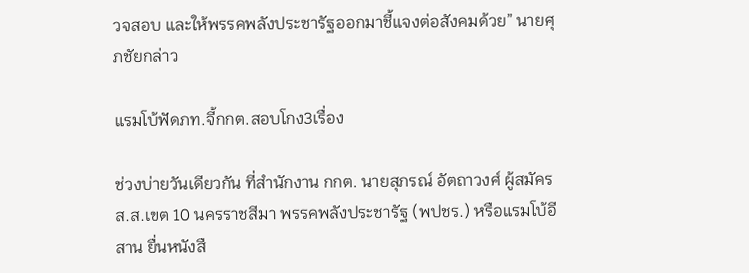วจสอบ และให้พรรคพลังประชารัฐออกมาชี้แจงต่อสังคมด้วย” นายศุภชัยกล่าว

แรมโบ้ฟัดภท.จี้กกต.สอบโกง3เรื่อง

ช่วงบ่ายวันเดียวกัน ที่สำนักงาน กกต. นายสุภรณ์ อัตถาวงศ์ ผู้สมัคร ส.ส.เขต 10 นครราชสีมา พรรคพลังประชารัฐ (พปชร.) หรือแรมโบ้อีสาน ยื่นหนังสื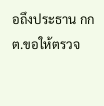อถึงประธาน กกต.ขอให้ตรวจ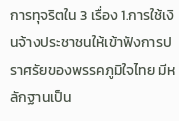การทุจริตใน 3 เรื่อง 1.การใช้เงินจ้างประชาชนให้เข้าฟังการปราศรัยของพรรคภูมิใจไทย มีหลักฐานเป็น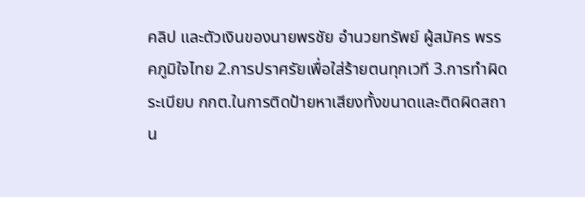คลิป และตัวเงินของนายพรชัย อำนวยทรัพย์ ผู้สมัคร พรรคภูมิใจไทย 2.การปราศรัยเพื่อใส่ร้ายตนทุกเวที 3.การทำผิดระเบียบ กกต.ในการติดป้ายหาเสียงทั้งขนาดและติดผิดสถาน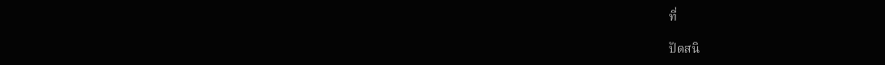ที่

ปัดสนิ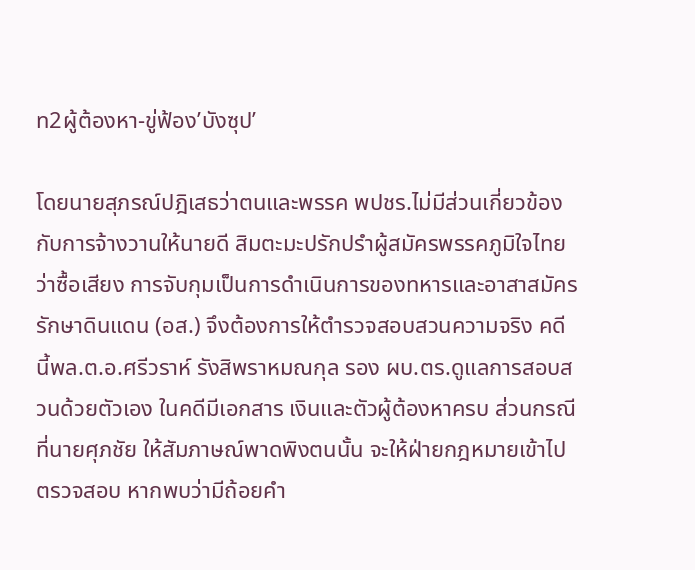ท2ผู้ต้องหา-ขู่ฟ้อง’บังซุป’

โดยนายสุภรณ์ปฎิเสธว่าตนและพรรค พปชร.ไม่มีส่วนเกี่ยวข้องกับการจ้างวานให้นายดี สิมตะมะปรักปรำผู้สมัครพรรคภูมิใจไทยว่าซื้อเสียง การจับกุมเป็นการดำเนินการของทหารและอาสาสมัครรักษาดินแดน (อส.) จึงต้องการให้ตำรวจสอบสวนความจริง คดีนี้พล.ต.อ.ศรีวราห์ รังสิพราหมณกุล รอง ผบ.ตร.ดูแลการสอบสวนด้วยตัวเอง ในคดีมีเอกสาร เงินและตัวผู้ต้องหาครบ ส่วนกรณีที่นายศุภชัย ให้สัมภาษณ์พาดพิงตนนั้น จะให้ฝ่ายกฎหมายเข้าไปตรวจสอบ หากพบว่ามีถ้อยคำ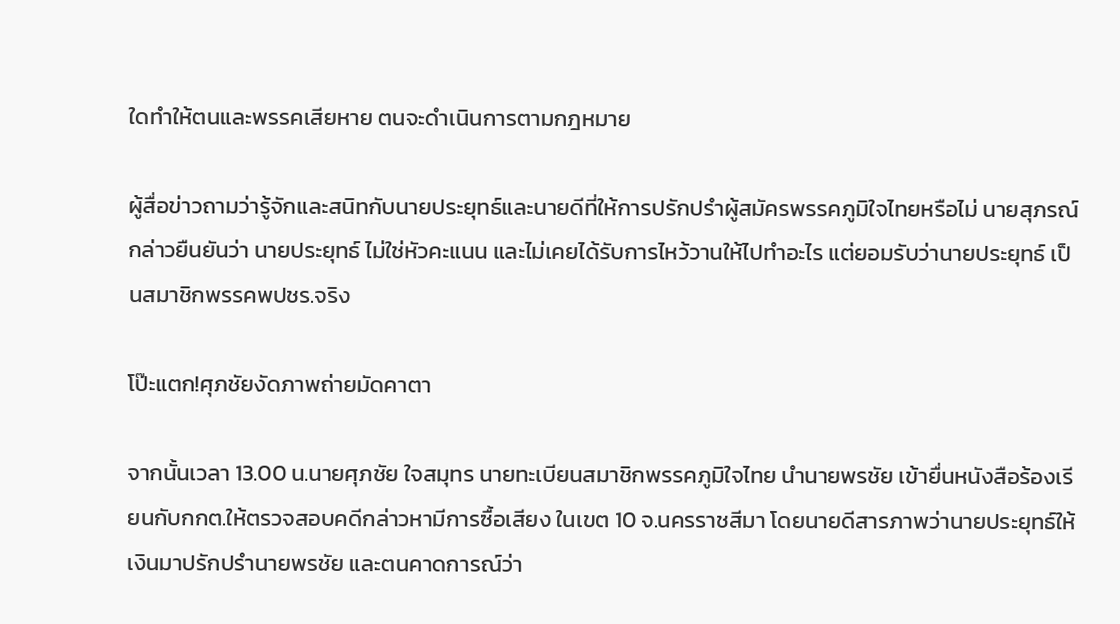ใดทำให้ตนและพรรคเสียหาย ตนจะดำเนินการตามกฎหมาย

ผู้สื่อข่าวถามว่ารู้จักและสนิทกับนายประยุทธ์และนายดีที่ให้การปรักปรำผู้สมัครพรรคภูมิใจไทยหรือไม่ นายสุภรณ์ กล่าวยืนยันว่า นายประยุทธ์ ไม่ใช่หัวคะแนน และไม่เคยได้รับการไหว้วานให้ไปทำอะไร แต่ยอมรับว่านายประยุทธ์ เป็นสมาชิกพรรคพปชร.จริง

โป๊ะแตก!ศุภชัยงัดภาพถ่ายมัดคาตา

จากนั้นเวลา 13.00 น.นายศุภชัย ใจสมุทร นายทะเบียนสมาชิกพรรคภูมิใจไทย นำนายพรชัย เข้ายื่นหนังสือร้องเรียนกับกกต.ให้ตรวจสอบคดีกล่าวหามีการซื้อเสียง ในเขต 10 จ.นครราชสีมา โดยนายดีสารภาพว่านายประยุทธ์ให้เงินมาปรักปรำนายพรชัย และตนคาดการณ์ว่า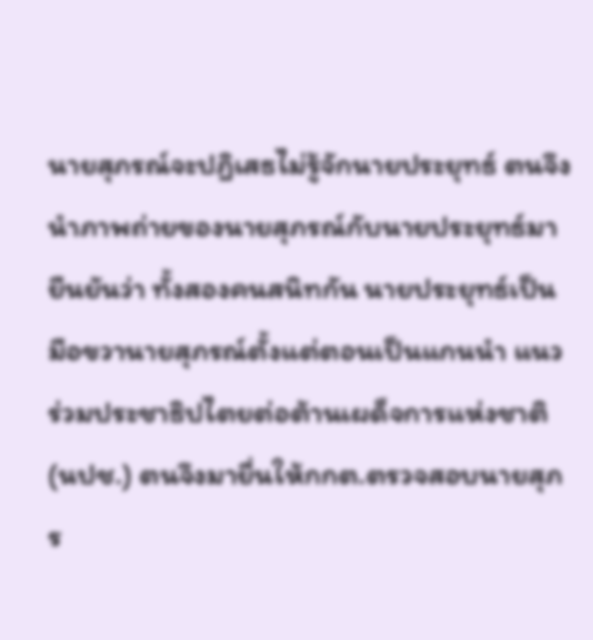นายสุภรณ์จะปฎิเสธไม่รู้จักนายประยุทธ์ ตนจึงนำภาพถ่ายของนายสุภรณ์กับนายประยุทธ์มายืนยันว่า ทั้งสองคนสนิทกัน นายประยุทธ์เป็นมือขวานายสุภรณ์ตั้งแต่ตอนเป็นแกนนำ แนวร่วมประชาธิปไตยต่อต้านเผด็จการแห่งชาติ (นปช.) ตนจึงมายื่นให้กกต.ตรวจสอบนายสุภร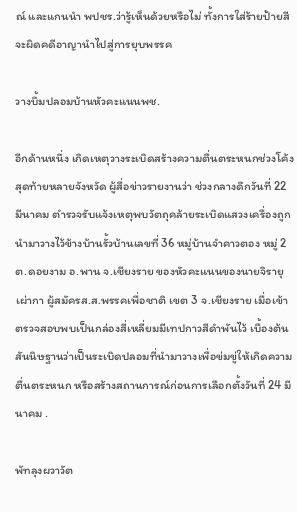ณ์ และแกนนำ พปชร.ว่ารู้เห็นด้วยหรือไม่ ทั้งการใส่ร้ายป้ายสีจะผิดคดีอาญานำไปสู่การยุบพรรค

วางบึ้มปลอมบ้านหัวคะแนนพช.

อีกด้านหนึ่ง เกิดเหตุวางระเบิดสร้างความตื่นตระหนกช่วงโค้งสุดท้ายหลายจังหวัด ผู้สื่อข่าวรายงานว่า ช่วงกลางดึกวันที่ 22 มีนาคม ตำรวจรับแจ้งเหตุพบวัตถุคล้ายระเบิดแสวงเครื่องถูกนำมาวางไว้ข้างบ้านรั้วบ้านเลขที่ 36 หมู่บ้านจำคาวตอง หมู่ 2 ต.ดอยงาม อ.พาน จ.เชียงราย ของหัวคะแนนของนายจิรายุ เผ่ากา ผู้สมัครส.ส.พรรคเพื่อชาติ เขต 3 จ.เชียงราย เมื่อเข้าตรวจสอบพบเป็นกล่องสี่เหลี่ยมมีเทปกาวสีดำพันไว้ เบื้องต้นสันนิษฐานว่าเป็นระเบิดปลอมที่นำมาวางเพื่อข่มขู่ให้เกิดความตื่นตระหนก หรือสร้างสถานการณ์ก่อนการเลือกตั้งวันที่ 24 มีนาคม .

พัทลุงผวาวัต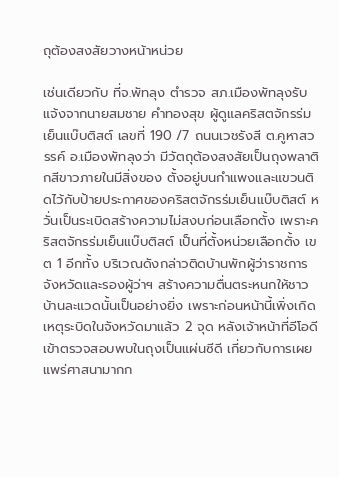ถุต้องสงสัยวางหน้าหน่วย

เช่นเดียวกับ ที่จ.พัทลุง ตำรวจ สภ.เมืองพัทลุงรับแจ้งจากนายสมชาย คำทองสุข ผู้ดูแลคริสตจักรร่มเย็นแบ๊บติสต์ เลขที่ 190 /7 ถนนเวชรังสี ต.คูหาสวรรค์ อ.เมืองพัทลุงว่า มีวัตถุต้องสงสัยเป็นถุงพลาติกสีขาวภายในมีสิ่งของ ตั้งอยู่บนกำแพงและแขวนติดไว้กับป้ายประกาศของคริสตจักรร่มเย็นแบ๊บติสต์ หวั่นเป็นระเบิดสร้างความไม่สงบก่อนเลือกตั้ง เพราะคริสตจักรร่มเย็นแบ๊บติสต์ เป็นที่ตั้งหน่วยเลือกตั้ง เขต 1 อีกทั้ง บริเวณดังกล่าวติดบ้านพักผู้ว่าราชการจังหวัดและรองผู้ว่าฯ สร้างความตื่นตระหนกให้ชาวบ้านละแวดนั้นเป็นอย่างยิ่ง เพราะก่อนหน้านี้เพิ่งเกิดเหตุระบิดในจังหวัดมาแล้ว 2 จุด หลังเจ้าหน้าที่อีโอดีเข้าตรวจสอบพบในถุงเป็นแผ่นซีดี เกี่ยวกับการเผยแพร่ศาสนามากก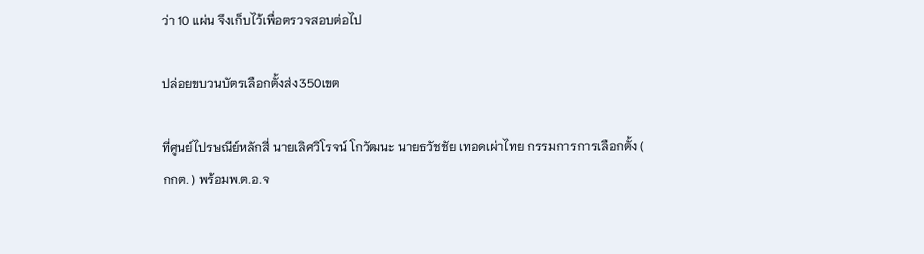ว่า 10 แผ่น จึงเก็บไว้เพื่อตรวจสอบต่อไป

ปล่อยขบวนบัตรเลือกตั้งส่ง350เขต

ที่ศูนย์ไปรษณีย์หลักสี่ นายเลิศวิโรจน์ โกวัฒนะ นายธวัชชัย เทอดเผ่าไทย กรรมการการเลือกตั้ง ( กกต. ) พร้อมพ.ต.อ.จ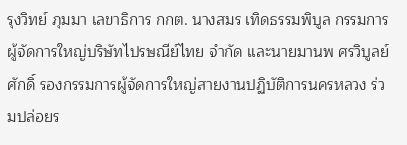รุงวิทย์ ภุมมา เลขาธิการ กกต. นางสมร เทิดธรรมพิบูล กรรมการผู้จัดการใหญ่บริษัทไปรษณีย์ไทย จำกัด และนายมานพ ศรวิบูลย์ศักดิ์ รองกรรมการผู้จัดการใหญ่สายงานปฏิบัติการนครหลวง ร่วมปล่อยร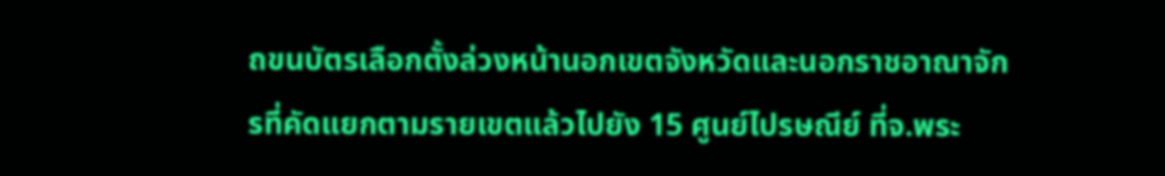ถขนบัตรเลือกตั้งล่วงหน้านอกเขตจังหวัดและนอกราชอาณาจักรที่คัดแยกตามรายเขตแล้วไปยัง 15 ศูนย์ไปรษณีย์ ที่จ.พระ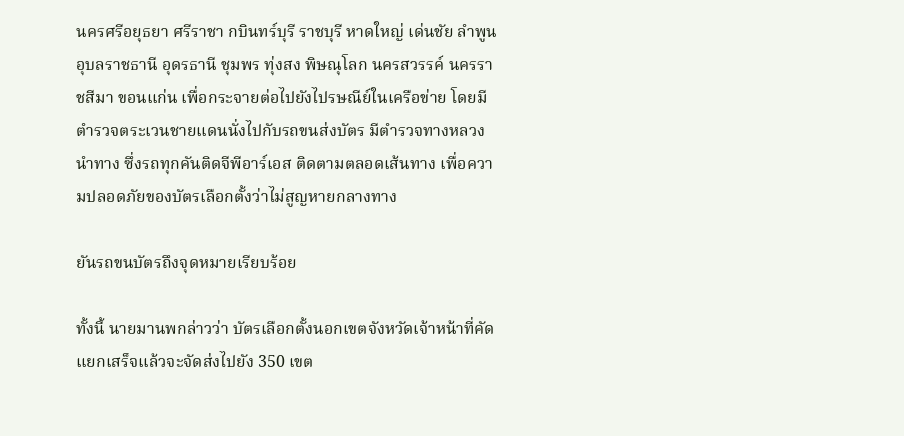นครศรีอยุธยา ศรีราชา กบินทร์บุรี ราชบุรี หาดใหญ่ เด่นชัย ลำพูน อุบลราชธานี อุดรธานี ชุมพร ทุ่งสง พิษณุโลก นครสวรรค์ นครราชสีมา ขอนแก่น เพื่อกระจายต่อไปยังไปรษณีย์ในเครือข่าย โดยมีตำรวจตระเวนชายแดนนั่งไปกับรถขนส่งบัตร มีตำรวจทางหลวงนำทาง ซึ่งรถทุกคันติดจีพีอาร์เอส ติดตามตลอดเส้นทาง เพื่อความปลอดภัยของบัตรเลือกตั้งว่าไม่สูญหายกลางทาง

ยันรถขนบัตรถึงจุดหมายเรียบร้อย

ทั้งนี้ นายมานพกล่าวว่า บัตรเลือกตั้งนอกเขตจังหวัดเจ้าหน้าที่คัดแยกเสร็จแล้วจะจัดส่งไปยัง 350 เขต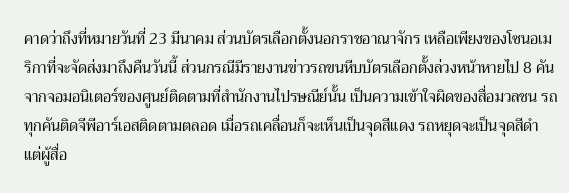คาดว่าถึงที่หมายวันที่ 23 มีนาคม ส่วนบัตรเลือกตั้งนอกราชอาณาจักร เหลือเพียงของโซนอเมริกาที่จะจัดส่งมาถึงคืนวันนี้ ส่วนกรณีมีรายงานข่าวรถขนหีบบัตรเลือกตั้งล่วงหน้าหายไป 8 คันจากจอมอนิเตอร์ของศูนย์ติดตามที่สำนักงานไปรษณีย์นั้น เป็นความเข้าใจผิดของสื่อมวลชน รถทุกคันติดจีพีอาร์เอสติดตามตลอด เมื่อรถเคลื่อนก็จะเห็นเป็นจุดสีแดง รถหยุดจะเป็นจุดสีดำ แต่ผู้สื่อ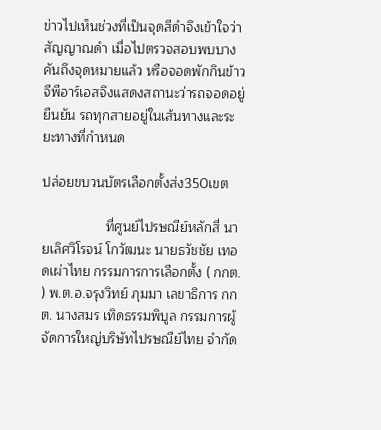ข่าวไปเห็นช่วงที่เป็นจุดสีดำจึงเข้าใจว่าสัญญาณดำ เมื่อไปตรวจสอบพบบางคันถึงจุดหมายแล้ว หรือจอดพักกินข้าว จีพีอาร์เอสจึงแสดงสถานะว่ารถจอดอยู่ ยืนยัน รถทุกสายอยู่ในเส้นทางและระยะทางที่กำหนด

ปล่อยขบวนบัตรเลือกตั้งส่ง350เขต

                 ที่ศูนย์ไปรษณีย์หลักสี่ นายเลิศวิโรจน์ โกวัฒนะ นายธวัชชัย เทอดเผ่าไทย กรรมการการเลือกตั้ง ( กกต. ) พ.ต.อ.จรุงวิทย์ ภุมมา เลขาธิการ กกต. นางสมร เทิดธรรมพิบูล กรรมการผู้จัดการใหญ่บริษัทไปรษณีย์ไทย จำกัด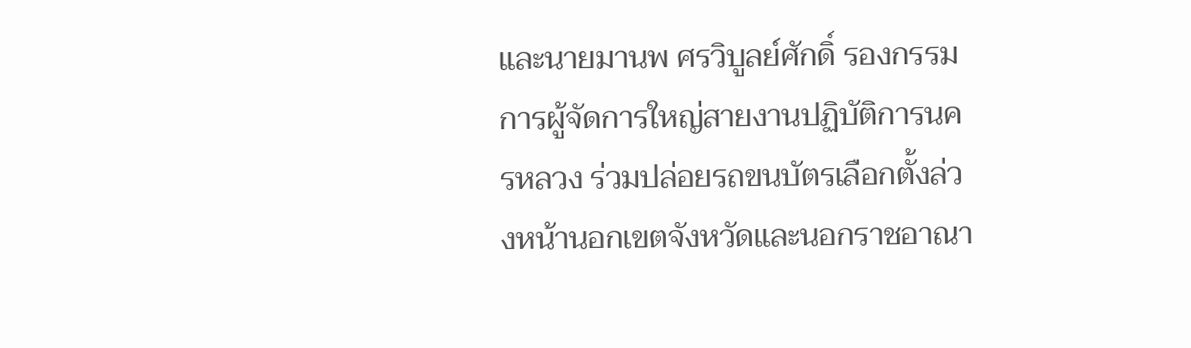และนายมานพ ศรวิบูลย์ศักดิ์ รองกรรมการผู้จัดการใหญ่สายงานปฏิบัติการนครหลวง ร่วมปล่อยรถขนบัตรเลือกตั้งล่วงหน้านอกเขตจังหวัดและนอกราชอาณา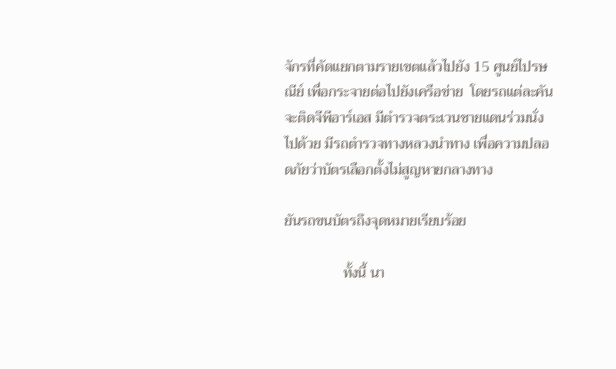จักรที่คัดแยกตามรายเขตแล้วไปยัง 15 ศูนย์ไปรษณีย์ เพื่อกระจายต่อไปยังเครือข่าย  โดยรถแต่ละคันจะติดจีพีอาร์เอส มีตำรวจตระเวนชายแดนร่วมนั่งไปด้วย มีรถตำรวจทางหลวงนำทาง เพื่อความปลอดภัยว่าบัตรเลือกตั้งไม่สูญหายกลางทาง

ยันรถขนบัตรถึงจุดหมายเรียบร้อย

                ทั้งนี้ นา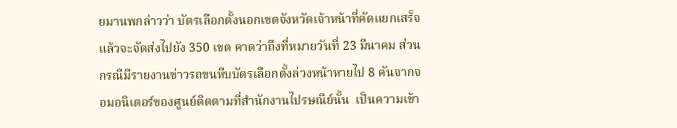ยมานพกล่าวว่า บัตรเลือกตั้งนอกเขตจังหวัดเจ้าหน้าที่คัดแยกเสร็จแล้วจะจัดส่งไปยัง 350 เขต คาดว่าถึงที่หมายวันที่ 23 มีนาคม ส่วนกรณีมีรายงานข่าวรถขนหีบบัตรเลือกตั้งล่วงหน้าหายไป 8 คันจากจอมอนิเตอร์ของศูนย์ติดตามที่สำนักงานไปรษณีย์นั้น  เป็นความเข้า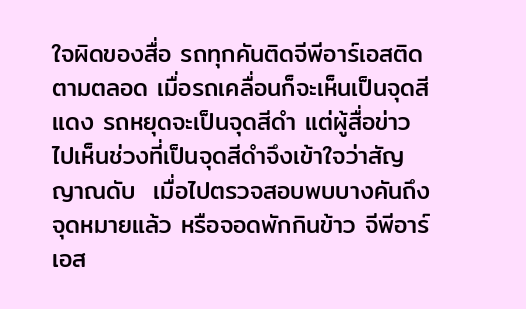ใจผิดของสื่อ รถทุกคันติดจีพีอาร์เอสติดตามตลอด เมื่อรถเคลื่อนก็จะเห็นเป็นจุดสีแดง รถหยุดจะเป็นจุดสีดำ แต่ผู้สื่อข่าวไปเห็นช่วงที่เป็นจุดสีดำจึงเข้าใจว่าสัญญาณดับ  เมื่อไปตรวจสอบพบบางคันถึงจุดหมายแล้ว หรือจอดพักกินข้าว จีพีอาร์เอส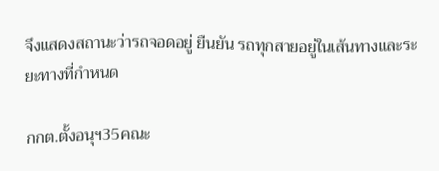จึงแสดงสถานะว่ารถจอดอยู่ ยืนยัน รถทุกสายอยู่ในเส้นทางและระยะทางที่กำหนด

กกต.ตั้งอนุฯ35คณะ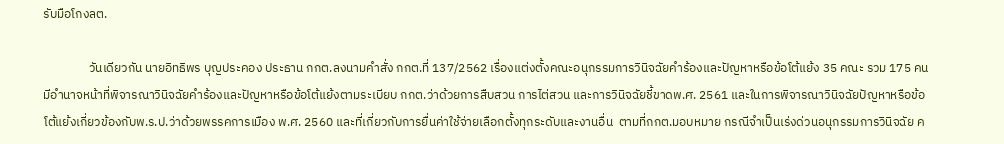รับมือโกงลต.

                วันเดียวกัน นายอิทธิพร บุญประคอง ประธาน กกต.ลงนามคำสั่ง กกต.ที่ 137/2562 เรื่องแต่งตั้งคณะอนุกรรมการวินิจฉัยคำร้องและปัญหาหรือข้อโต้แย้ง 35 คณะ รวม 175 คน มีอำนาจหน้าที่พิจารณาวินิจฉัยคำร้องและปัญหาหรือข้อโต้แย้งตามระเบียบ กกต.ว่าด้วยการสืบสวน การไต่สวน และการวินิจฉัยชี้ขาดพ.ศ. 2561 และในการพิจารณาวินิจฉัยปัญหาหรือข้อโต้แย้งเกี่ยวข้องกับพ.ร.ป.ว่าด้วยพรรคการเมือง พ.ศ. 2560 และที่เกี่ยวกับการยื่นค่าใช้จ่ายเลือกตั้งทุกระดับและงานอื่น  ตามที่กกต.มอบหมาย กรณีจำเป็นเร่งด่วนอนุกรรมการวินิจฉัย ค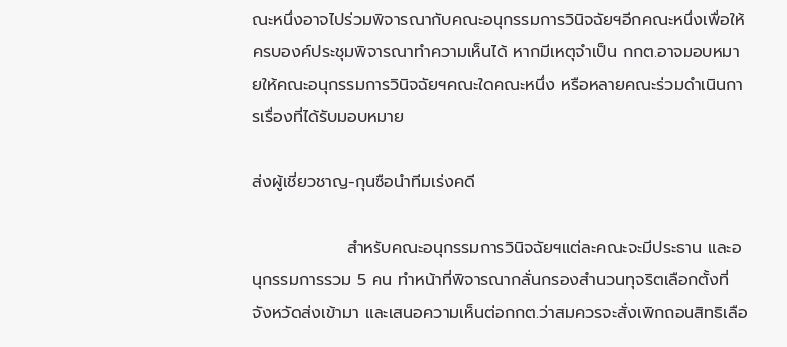ณะหนึ่งอาจไปร่วมพิจารณากับคณะอนุกรรมการวินิจฉัยฯอีกคณะหนึ่งเพื่อให้ครบองค์ประชุมพิจารณาทำความเห็นได้ หากมีเหตุจำเป็น กกต.อาจมอบหมายให้คณะอนุกรรมการวินิจฉัยฯคณะใดคณะหนึ่ง หรือหลายคณะร่วมดำเนินการเรื่องที่ได้รับมอบหมาย

ส่งผู้เชี่ยวชาญ-กุนซือนำทีมเร่งคดี

                สำหรับคณะอนุกรรมการวินิจฉัยฯแต่ละคณะจะมีประธาน และอนุกรรมการรวม 5 คน ทำหน้าที่พิจารณากลั่นกรองสำนวนทุจริตเลือกตั้งที่จังหวัดส่งเข้ามา และเสนอความเห็นต่อกกต.ว่าสมควรจะสั่งเพิกถอนสิทธิเลือ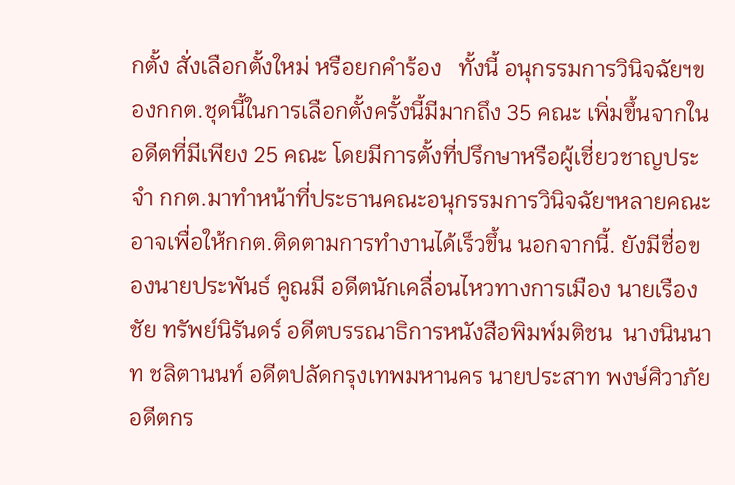กตั้ง สั่งเลือกตั้งใหม่ หรือยกคำร้อง   ทั้งนี้ อนุกรรมการวินิจฉัยฯของกกต.ชุดนี้ในการเลือกตั้งครั้งนี้มีมากถึง 35 คณะ เพิ่มขึ้นจากในอดีตที่มีเพียง 25 คณะ โดยมีการตั้งที่ปรึกษาหรือผู้เชี่ยวชาญประจำ กกต.มาทำหน้าที่ประธานคณะอนุกรรมการวินิจฉัยฯหลายคณะ  อาจเพื่อให้กกต.ติดตามการทำงานได้เร็วขึ้น นอกจากนี้. ยังมีชื่อของนายประพันธ์ คูณมี อดีตนักเคลื่อนไหวทางการเมือง นายเรืองชัย ทรัพย์นิรันดร์ อดีตบรรณาธิการหนังสือพิมพ์มติชน  นางนินนาท ชลิตานนท์ อดีตปลัดกรุงเทพมหานคร นายประสาท พงษ์ศิวาภัย อดีตกร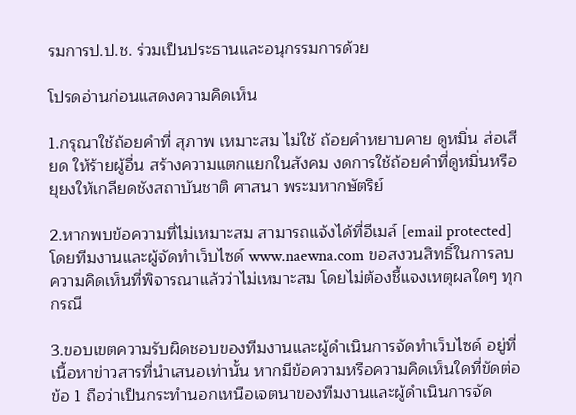รมการป.ป.ช. ร่วมเป็นประธานและอนุกรรมการด้วย

โปรดอ่านก่อนแสดงความคิดเห็น

1.กรุณาใช้ถ้อยคำที่ สุภาพ เหมาะสม ไม่ใช้ ถ้อยคำหยาบคาย ดูหมิ่น ส่อเสียด ให้ร้ายผู้อื่น สร้างความแตกแยกในสังคม งดการใช้ถ้อยคำที่ดูหมิ่นหรือยุยงให้เกลียดชังสถาบันชาติ ศาสนา พระมหากษัตริย์

2.หากพบข้อความที่ไม่เหมาะสม สามารถแจ้งได้ที่อีเมล์ [email protected] โดยทีมงานและผู้จัดทำเว็บไซด์ www.naewna.com ขอสงวนสิทธิ์ในการลบความคิดเห็นที่พิจารณาแล้วว่าไม่เหมาะสม โดยไม่ต้องชี้แจงเหตุผลใดๆ ทุกกรณี

3.ขอบเขตความรับผิดชอบของทีมงานและผู้ดำเนินการจัดทำเว็บไซด์ อยู่ที่เนื้อหาข่าวสารที่นำเสนอเท่านั้น หากมีข้อความหรือความคิดเห็นใดที่ขัดต่อข้อ 1 ถือว่าเป็นกระทำนอกเหนือเจตนาของทีมงานและผู้ดำเนินการจัด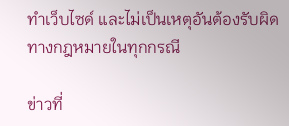ทำเว็บไซด์ และไม่เป็นเหตุอันต้องรับผิดทางกฎหมายในทุกกรณี

ข่าวที่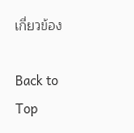เกี่ยวข้อง

Back to Top